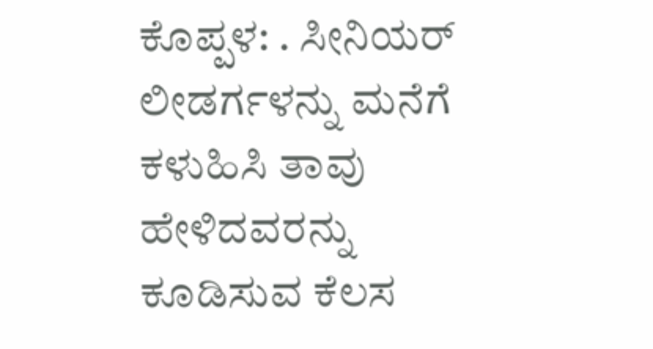ಕೊಪ್ಪಳ: . ಸೀನಿಯರ್ ಲೀಡರ್ಗಳನ್ನು ಮನೆಗೆ ಕಳುಹಿಸಿ ತಾವು ಹೇಳಿದವರನ್ನು ಕೂಡಿಸುವ ಕೆಲಸ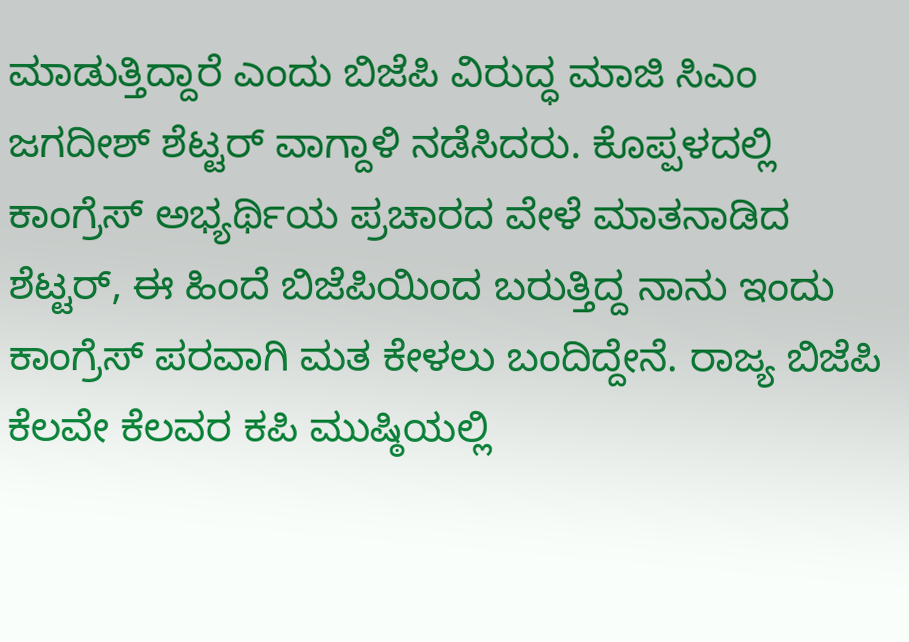ಮಾಡುತ್ತಿದ್ದಾರೆ ಎಂದು ಬಿಜೆಪಿ ವಿರುದ್ಧ ಮಾಜಿ ಸಿಎಂ ಜಗದೀಶ್ ಶೆಟ್ಟರ್ ವಾಗ್ದಾಳಿ ನಡೆಸಿದರು. ಕೊಪ್ಪಳದಲ್ಲಿ ಕಾಂಗ್ರೆಸ್ ಅಭ್ಯರ್ಥಿಯ ಪ್ರಚಾರದ ವೇಳೆ ಮಾತನಾಡಿದ ಶೆಟ್ಟರ್, ಈ ಹಿಂದೆ ಬಿಜೆಪಿಯಿಂದ ಬರುತ್ತಿದ್ದ ನಾನು ಇಂದು ಕಾಂಗ್ರೆಸ್ ಪರವಾಗಿ ಮತ ಕೇಳಲು ಬಂದಿದ್ದೇನೆ. ರಾಜ್ಯ ಬಿಜೆಪಿ ಕೆಲವೇ ಕೆಲವರ ಕಪಿ ಮುಷ್ಠಿಯಲ್ಲಿ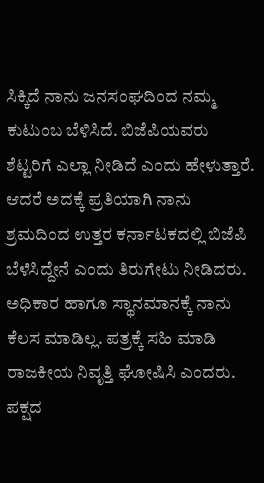ಸಿಕ್ಕಿದೆ ನಾನು ಜನಸಂಘದಿಂದ ನಮ್ಮ ಕುಟುಂಬ ಬೆಳಿಸಿದೆ. ಬಿಜೆಪಿಯವರು ಶೆಟ್ಟರಿಗೆ ಎಲ್ಲಾ ನೀಡಿದೆ ಎಂದು ಹೇಳುತ್ತಾರೆ. ಆದರೆ ಅದಕ್ಕೆ ಪ್ರತಿಯಾಗಿ ನಾನು ಶ್ರಮದಿಂದ ಉತ್ತರ ಕರ್ನಾಟಕದಲ್ಲಿ ಬಿಜೆಪಿ ಬೆಳೆಸಿದ್ದೇನೆ ಎಂದು ತಿರುಗೇಟು ನೀಡಿದರು.
ಅಧಿಕಾರ ಹಾಗೂ ಸ್ಥಾನಮಾನಕ್ಕೆ ನಾನು ಕೆಲಸ ಮಾಡಿಲ್ಲ. ಪತ್ರಕ್ಕೆ ಸಹಿ ಮಾಡಿ ರಾಜಕೀಯ ನಿವೃತ್ತಿ ಘೋಷಿಸಿ ಎಂದರು. ಪಕ್ಷದ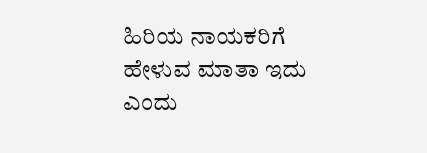ಹಿರಿಯ ನಾಯಕರಿಗೆ ಹೇಳುವ ಮಾತಾ ಇದು ಎಂದು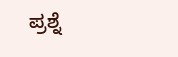ಪ್ರಶ್ನೆ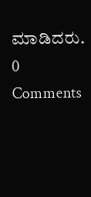ಮಾಡಿದರು.
0 Comments